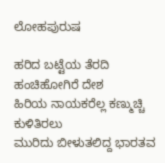ಲೋಹಪುರುಷ

ಹರಿದ ಬಟ್ಟೆಯ ತೆರದಿ ಹಂಚಿಹೋಗಿರೆ ದೇಶ
ಹಿರಿಯ ನಾಯಕರೆಲ್ಲ ಕಣ್ಮುಚ್ಚಿ ಕುಳಿತಿರಲು
ಮುರಿದು ಬೀಳುತಲಿದ್ದ ಭಾರತವ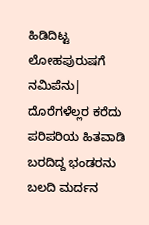ಹಿಡಿದಿಟ್ಟ ಲೋಹಪುರುಷಗೆ ನಮಿಪೆನು|
ದೊರೆಗಳೆಲ್ಲರ ಕರೆದು ಪರಿಪರಿಯ ಹಿತವಾಡಿ
ಬರದಿದ್ದ ಭಂಡರನು ಬಲದಿ ಮರ್ದನ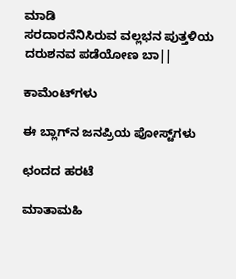ಮಾಡಿ
ಸರದಾರನೆನಿಸಿರುವ ವಲ್ಲಭನ ಪುತ್ತಳಿಯ ದರುಶನವ ಪಡೆಯೋಣ ಬಾ||

ಕಾಮೆಂಟ್‌ಗಳು

ಈ ಬ್ಲಾಗ್‌ನ ಜನಪ್ರಿಯ ಪೋಸ್ಟ್‌ಗಳು

ಛಂದದ ಹರಟೆ

ಮಾತಾಮಹಿ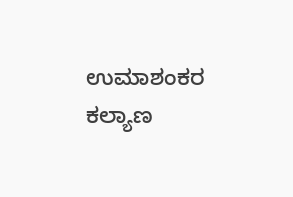ಉಮಾಶಂಕರ ಕಲ್ಯಾಣ